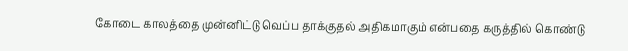கோடை காலத்தை முன்னிட்டு வெப்ப தாக்குதல் அதிகமாகும் என்பதை கருத்தில் கொண்டு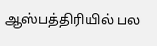ஆஸ்பத்திரியில் பல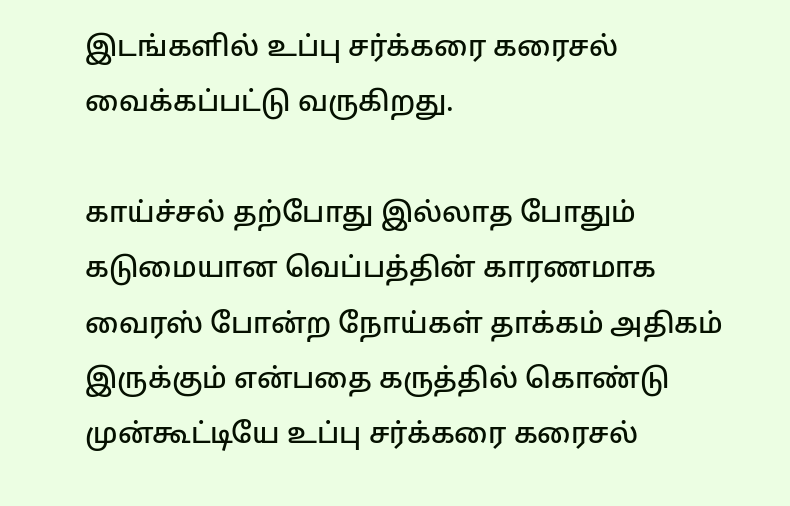இடங்களில் உப்பு சர்க்கரை கரைசல் வைக்கப்பட்டு வருகிறது.

காய்ச்சல் தற்போது இல்லாத போதும் கடுமையான வெப்பத்தின் காரணமாக வைரஸ் போன்ற நோய்கள் தாக்கம் அதிகம் இருக்கும் என்பதை கருத்தில் கொண்டு முன்கூட்டியே உப்பு சர்க்கரை கரைசல்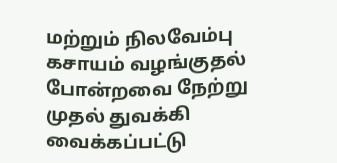மற்றும் நிலவேம்பு கசாயம் வழங்குதல் போன்றவை நேற்று முதல் துவக்கி வைக்கப்பட்டு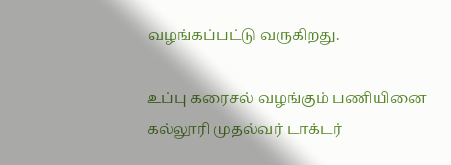வழங்கப்பட்டு வருகிறது.

உப்பு கரைசல் வழங்கும் பணியினை கல்லூரி முதல்வர் டாக்டர்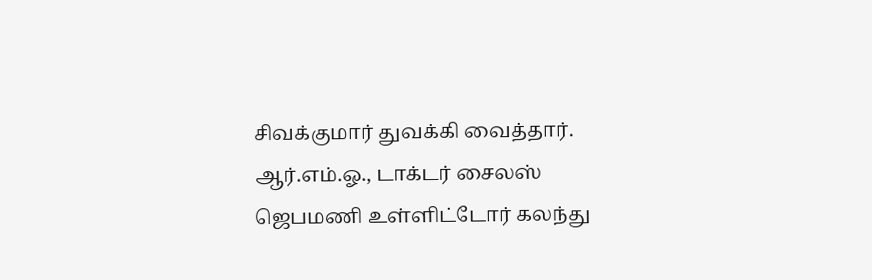சிவக்குமார் துவக்கி வைத்தார். ஆர்.எம்.ஓ., டாக்டர் சைலஸ் ஜெபமணி உள்ளிட்டோர் கலந்து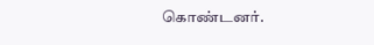கொண்டனர்.